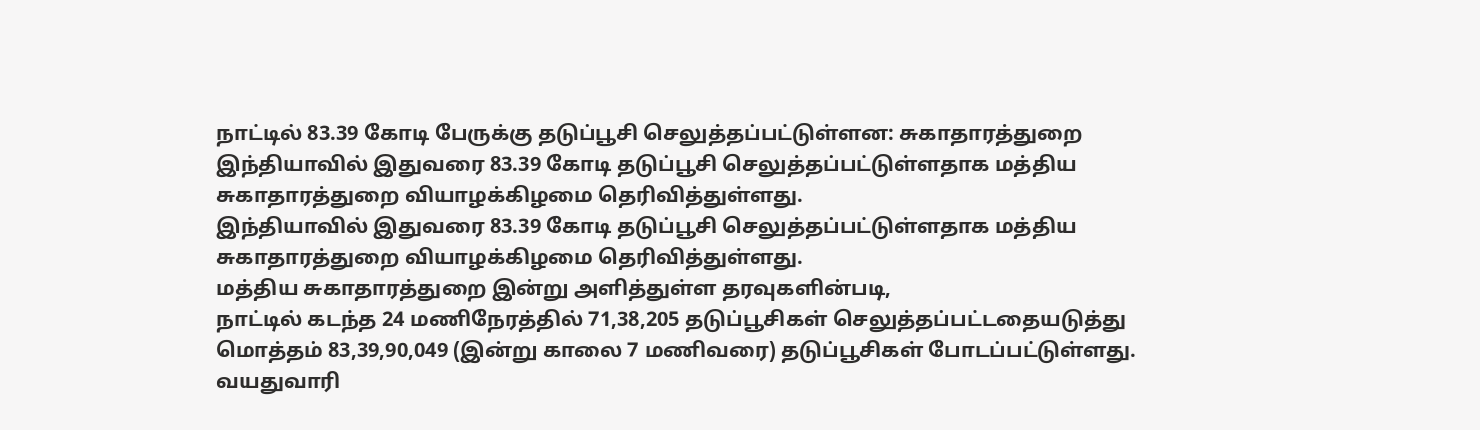நாட்டில் 83.39 கோடி பேருக்கு தடுப்பூசி செலுத்தப்பட்டுள்ளன: சுகாதாரத்துறை
இந்தியாவில் இதுவரை 83.39 கோடி தடுப்பூசி செலுத்தப்பட்டுள்ளதாக மத்திய சுகாதாரத்துறை வியாழக்கிழமை தெரிவித்துள்ளது.
இந்தியாவில் இதுவரை 83.39 கோடி தடுப்பூசி செலுத்தப்பட்டுள்ளதாக மத்திய சுகாதாரத்துறை வியாழக்கிழமை தெரிவித்துள்ளது.
மத்திய சுகாதாரத்துறை இன்று அளித்துள்ள தரவுகளின்படி,
நாட்டில் கடந்த 24 மணிநேரத்தில் 71,38,205 தடுப்பூசிகள் செலுத்தப்பட்டதையடுத்து மொத்தம் 83,39,90,049 (இன்று காலை 7 மணிவரை) தடுப்பூசிகள் போடப்பட்டுள்ளது.
வயதுவாரி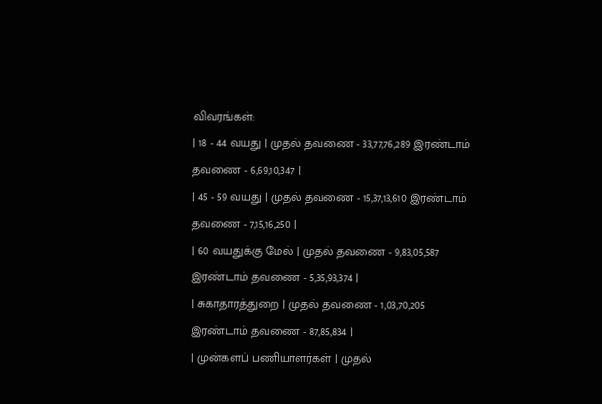விவரங்கள்:
| 18 - 44 வயது | முதல் தவணை - 33,77,76,289 இரண்டாம் தவணை - 6,69,10,347 |
| 45 - 59 வயது | முதல் தவணை - 15,37,13,610 இரண்டாம் தவணை - 7,15,16,250 |
| 60 வயதுக்கு மேல் | முதல் தவணை - 9,83,05,587 இரண்டாம் தவணை - 5,35,93,374 |
| சுகாதாரத்துறை | முதல் தவணை - 1,03,70,205 இரண்டாம் தவணை - 87,85,834 |
| முன்களப் பணியாளர்கள் | முதல்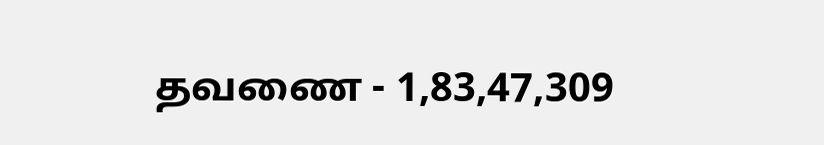தவணை - 1,83,47,309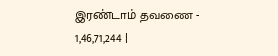இரண்டாம் தவணை - 1,46,71,244 |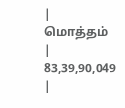| மொத்தம் | 83,39,90,049 |